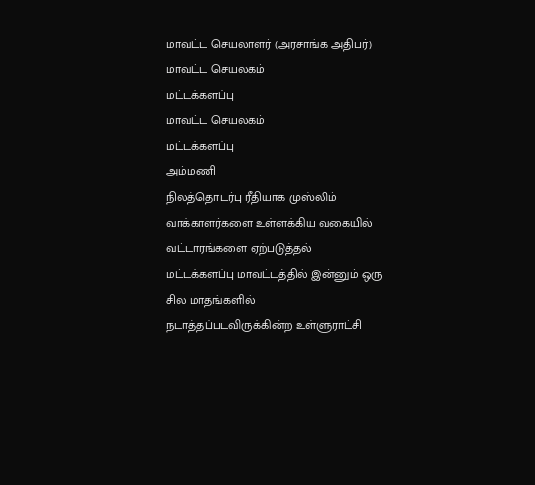மாவட்ட செயலாளர் (அரசாங்க அதிபர்)
மாவட்ட செயலகம்
மட்டக்களப்பு
மாவட்ட செயலகம்
மட்டக்களப்பு
அம்மணி
நிலத்தொடர்பு ரீதியாக முஸ்லிம் வாக்காளர்களை உள்ளக்கிய வகையில் வட்டாரங்களை ஏற்படுத்தல்
மட்டக்களப்பு மாவட்டத்தில் இன்னும் ஒரு சில மாதங்களில் நடாத்தப்படவிருக்கின்ற உள்ளுராட்சி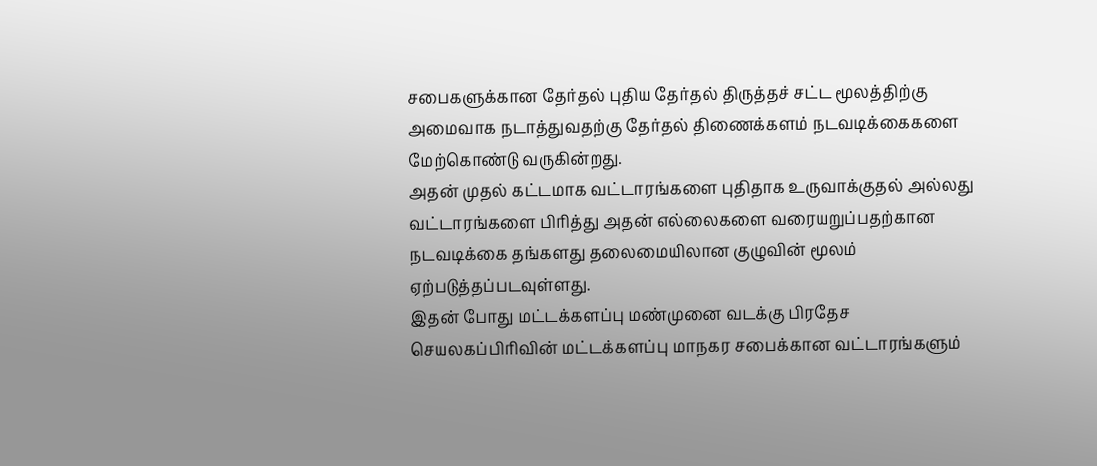சபைகளுக்கான தேர்தல் புதிய தேர்தல் திருத்தச் சட்ட மூலத்திற்கு அமைவாக நடாத்துவதற்கு தேர்தல் திணைக்களம் நடவடிக்கைகளை மேற்கொண்டு வருகின்றது.
அதன் முதல் கட்டமாக வட்டாரங்களை புதிதாக உருவாக்குதல் அல்லது வட்டாரங்களை பிரித்து அதன் எல்லைகளை வரையறுப்பதற்கான நடவடிக்கை தங்களது தலைமையிலான குழுவின் மூலம் ஏற்படுத்தப்படவுள்ளது.
இதன் போது மட்டக்களப்பு மண்முனை வடக்கு பிரதேச செயலகப்பிரிவின் மட்டக்களப்பு மாநகர சபைக்கான வட்டாரங்களும்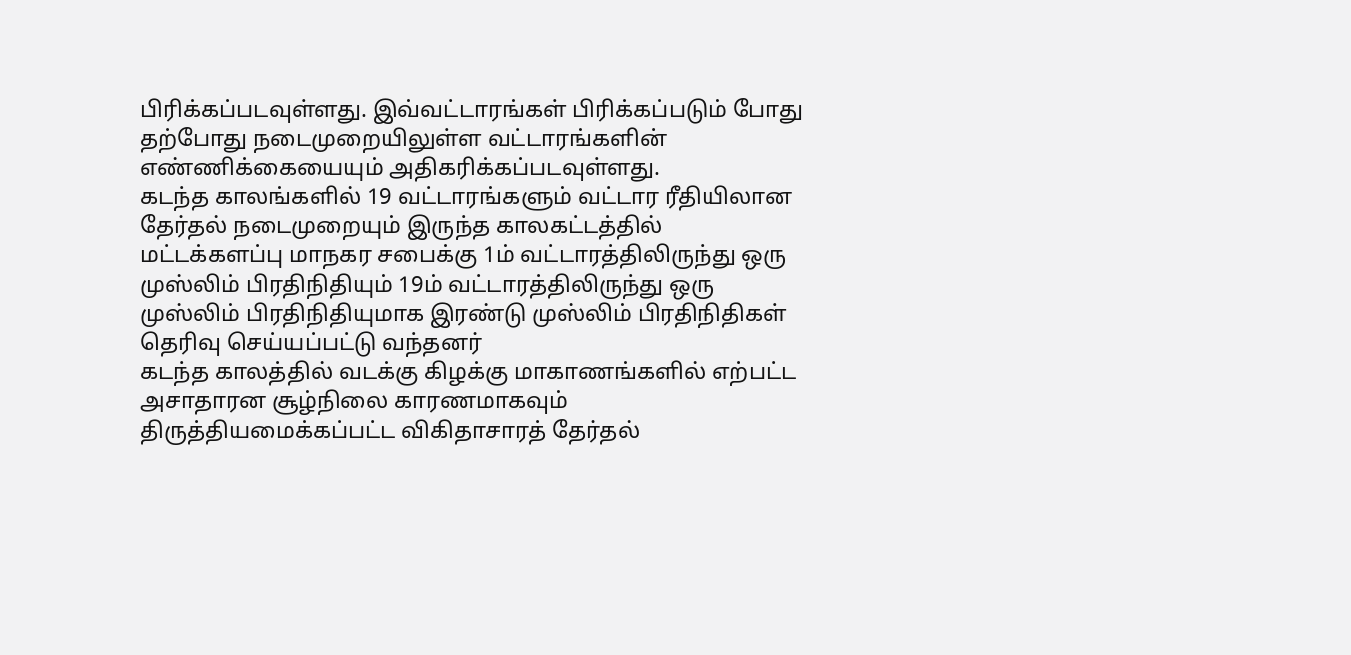பிரிக்கப்படவுள்ளது. இவ்வட்டாரங்கள் பிரிக்கப்படும் போது தற்போது நடைமுறையிலுள்ள வட்டாரங்களின் எண்ணிக்கையையும் அதிகரிக்கப்படவுள்ளது.
கடந்த காலங்களில் 19 வட்டாரங்களும் வட்டார ரீதியிலான தேர்தல் நடைமுறையும் இருந்த காலகட்டத்தில் மட்டக்களப்பு மாநகர சபைக்கு 1ம் வட்டாரத்திலிருந்து ஒரு முஸ்லிம் பிரதிநிதியும் 19ம் வட்டாரத்திலிருந்து ஒரு முஸ்லிம் பிரதிநிதியுமாக இரண்டு முஸ்லிம் பிரதிநிதிகள் தெரிவு செய்யப்பட்டு வந்தனர்
கடந்த காலத்தில் வடக்கு கிழக்கு மாகாணங்களில் எற்பட்ட அசாதாரன சூழ்நிலை காரணமாகவும் திருத்தியமைக்கப்பட்ட விகிதாசாரத் தேர்தல்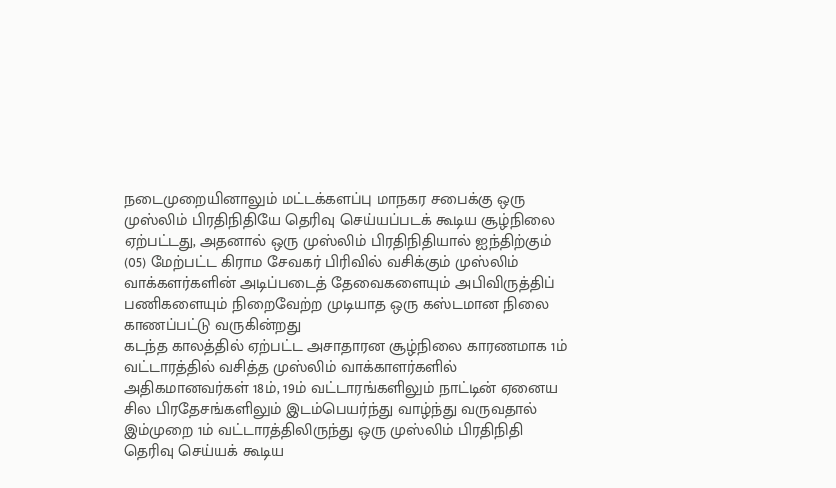நடைமுறையினாலும் மட்டக்களப்பு மாநகர சபைக்கு ஒரு முஸ்லிம் பிரதிநிதியே தெரிவு செய்யப்படக் கூடிய சூழ்நிலை ஏற்பட்டது, அதனால் ஒரு முஸ்லிம் பிரதிநிதியால் ஐந்திற்கும் (05) மேற்பட்ட கிராம சேவகர் பிரிவில் வசிக்கும் முஸ்லிம் வாக்களர்களின் அடிப்படைத் தேவைகளையும் அபிவிருத்திப் பணிகளையும் நிறைவேற்ற முடியாத ஒரு கஸ்டமான நிலை காணப்பட்டு வருகின்றது
கடந்த காலத்தில் ஏற்பட்ட அசாதாரன சூழ்நிலை காரணமாக 1ம் வட்டாரத்தில் வசித்த முஸ்லிம் வாக்காளர்களில் அதிகமானவர்கள் 18ம், 19ம் வட்டாரங்களிலும் நாட்டின் ஏனைய சில பிரதேசங்களிலும் இடம்பெயர்ந்து வாழ்ந்து வருவதால் இம்முறை 1ம் வட்டாரத்திலிருந்து ஒரு முஸ்லிம் பிரதிநிதி தெரிவு செய்யக் கூடிய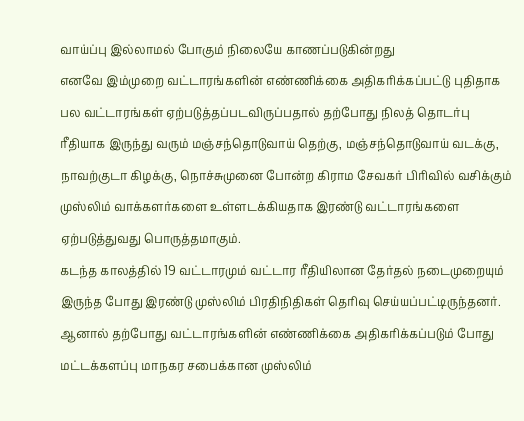வாய்ப்பு இல்லாமல் போகும் நிலையே காணப்படுகின்றது
எனவே இம்முறை வட்டாரங்களின் எண்ணிக்கை அதிகரிக்கப்பட்டு புதிதாக பல வட்டாரங்கள் ஏற்படுத்தப்படவிருப்பதால் தற்போது நிலத் தொடர்பு ரீதியாக இருந்து வரும் மஞ்சந்தொடுவாய் தெற்கு, மஞ்சந்தொடுவாய் வடக்கு, நாவற்குடா கிழக்கு, நொச்சுமுனை போன்ற கிராம சேவகர் பிரிவில் வசிக்கும் முஸ்லிம் வாக்களர்களை உள்ளடக்கியதாக இரண்டு வட்டாரங்களை ஏற்படுத்துவது பொருத்தமாகும்.
கடந்த காலத்தில் 19 வட்டாரமும் வட்டார ரீதியிலான தேர்தல் நடைமுறையும் இருந்த போது இரண்டு முஸ்லிம் பிரதிநிதிகள் தெரிவு செய்யப்பட்டிருந்தனர். ஆனால் தற்போது வட்டாரங்களின் எண்ணிக்கை அதிகரிக்கப்படும் போது மட்டக்களப்பு மாநகர சபைக்கான முஸ்லிம்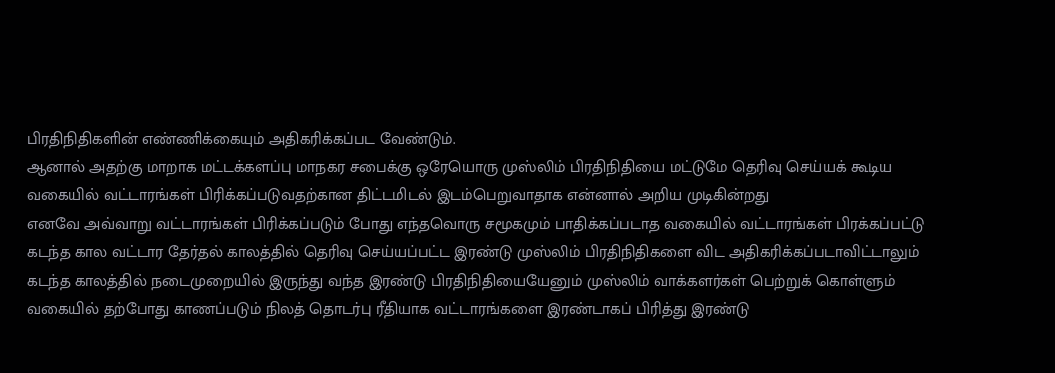பிரதிநிதிகளின் எண்ணிக்கையும் அதிகரிக்கப்பட வேண்டும்.
ஆனால் அதற்கு மாறாக மட்டக்களப்பு மாநகர சபைக்கு ஒரேயொரு முஸ்லிம் பிரதிநிதியை மட்டுமே தெரிவு செய்யக் கூடிய வகையில் வட்டாரங்கள் பிரிக்கப்படுவதற்கான திட்டமிடல் இடம்பெறுவாதாக என்னால் அறிய முடிகின்றது
எனவே அவ்வாறு வட்டாரங்கள் பிரிக்கப்படும் போது எந்தவொரு சமூகமும் பாதிக்கப்படாத வகையில் வட்டாரங்கள் பிரக்கப்பட்டு கடந்த கால வட்டார தேர்தல் காலத்தில் தெரிவு செய்யப்பட்ட இரண்டு முஸ்லிம் பிரதிநிதிகளை விட அதிகரிக்கப்படாவிட்டாலும் கடந்த காலத்தில் நடைமுறையில் இருந்து வந்த இரண்டு பிரதிநிதியையேனும் முஸ்லிம் வாக்களர்கள் பெற்றுக் கொள்ளும் வகையில் தற்போது காணப்படும் நிலத் தொடர்பு ரீதியாக வட்டாரங்களை இரண்டாகப் பிரித்து இரண்டு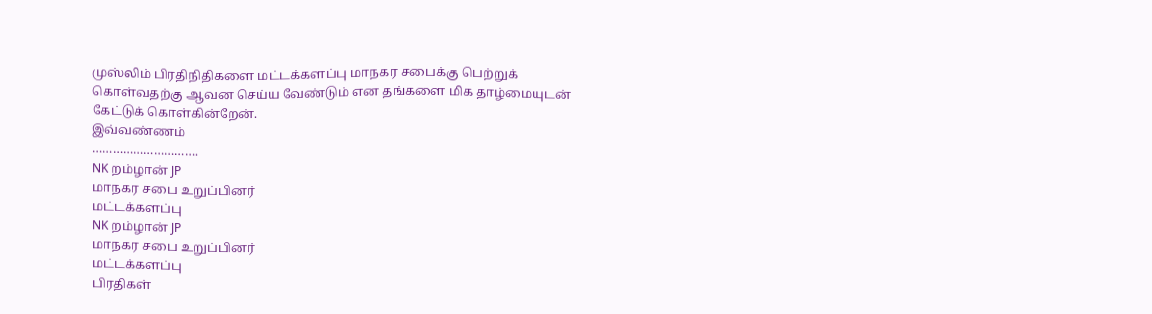முஸ்லிம் பிரதிநிதிகளை மட்டக்களப்பு மாநகர சபைக்கு பெற்றுக் கொள்வதற்கு ஆவன செய்ய வேண்டும் என தங்களை மிக தாழ்மையுடன் கேட்டுக் கொள்கின்றேன்.
இவ்வண்ணம்
………………………….
NK றம்ழான் JP
மாநகர சபை உறுப்பினர்
மட்டக்களப்பு
NK றம்ழான் JP
மாநகர சபை உறுப்பினர்
மட்டக்களப்பு
பிரதிகள்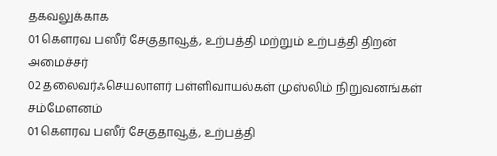தகவலுக்காக
01 கௌரவ பஸீர் சேகுதாவூத், உற்பத்தி மற்றும் உற்பத்தி திறன் அமைச்சர்
02 தலைவர்ஃசெயலாளர் பள்ளிவாயல்கள் முஸ்லிம் நிறுவனங்கள் சம்மேளனம்
01 கௌரவ பஸீர் சேகுதாவூத், உற்பத்தி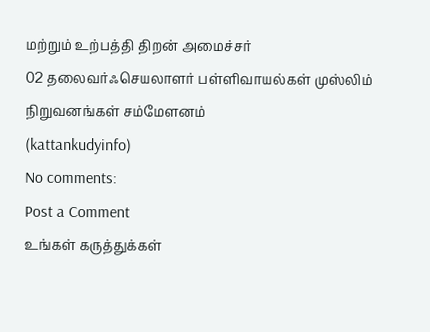மற்றும் உற்பத்தி திறன் அமைச்சர்
02 தலைவர்ஃசெயலாளர் பள்ளிவாயல்கள் முஸ்லிம் நிறுவனங்கள் சம்மேளனம்
(kattankudyinfo)
No comments:
Post a Comment
உங்கள் கருத்துக்கள்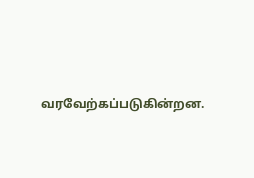வரவேற்கப்படுகின்றன.